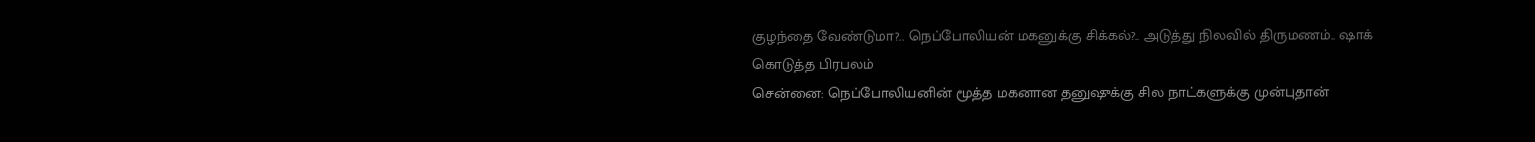குழந்தை வேண்டுமா?.. நெப்போலியன் மகனுக்கு சிக்கல்?.. அடுத்து நிலவில் திருமணம்.. ஷாக் கொடுத்த பிரபலம்
சென்னை: நெப்போலியனின் மூத்த மகனான தனுஷுக்கு சில நாட்களுக்கு முன்புதான்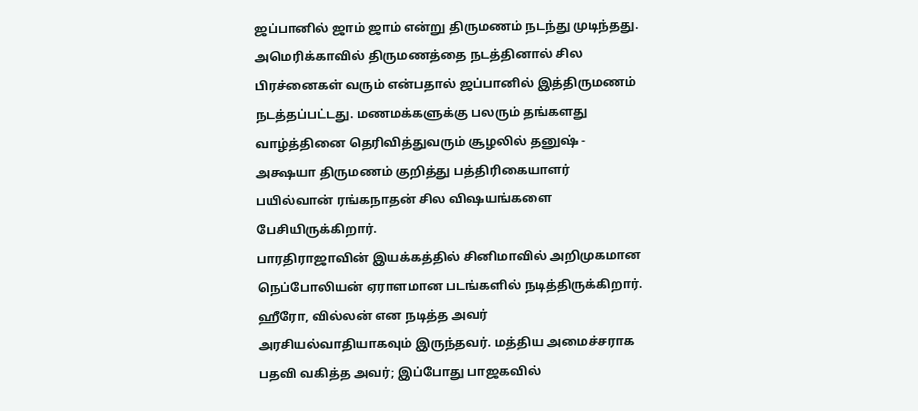ஜப்பானில் ஜாம் ஜாம் என்று திருமணம் நடந்து முடிந்தது. அமெரிக்காவில் திருமணத்தை நடத்தினால் சில பிரச்னைகள் வரும் என்பதால் ஜப்பானில் இத்திருமணம் நடத்தப்பட்டது. மணமக்களுக்கு பலரும் தங்களது வாழ்த்தினை தெரிவித்துவரும் சூழலில் தனுஷ் - அக்ஷயா திருமணம் குறித்து பத்திரிகையாளர் பயில்வான் ரங்கநாதன் சில விஷயங்களை பேசியிருக்கிறார்.
பாரதிராஜாவின் இயக்கத்தில் சினிமாவில் அறிமுகமான நெப்போலியன் ஏராளமான படங்களில் நடித்திருக்கிறார். ஹீரோ, வில்லன் என நடித்த அவர் அரசியல்வாதியாகவும் இருந்தவர். மத்திய அமைச்சராக பதவி வகித்த அவர்; இப்போது பாஜகவில்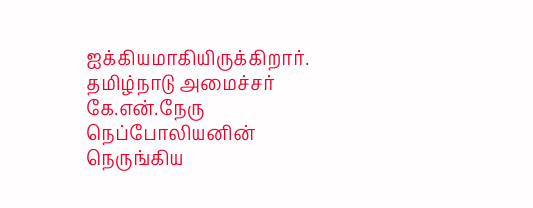ஐக்கியமாகியிருக்கிறார். தமிழ்நாடு அமைச்சர் கே.என்.நேரு நெப்போலியனின் நெருங்கிய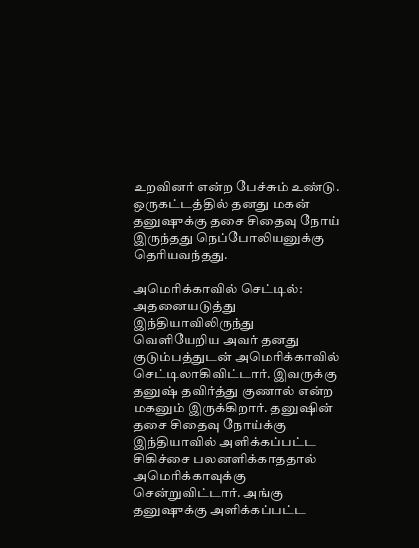உறவினர் என்ற பேச்சும் உண்டு. ஒருகட்டத்தில் தனது மகன் தனுஷுக்கு தசை சிதைவு நோய் இருந்தது நெப்போலியனுக்கு தெரியவந்தது.

அமெரிக்காவில் செட்டில்: அதனையடுத்து இந்தியாவிலிருந்து வெளியேறிய அவர் தனது குடும்பத்துடன் அமெரிக்காவில் செட்டிலாகிவிட்டார். இவருக்கு தனுஷ் தவிர்த்து குணால் என்ற மகனும் இருக்கிறார். தனுஷின் தசை சிதைவு நோய்க்கு இந்தியாவில் அளிக்கப்பட்ட சிகிச்சை பலனளிக்காததால் அமெரிக்காவுக்கு சென்றுவிட்டார். அங்கு தனுஷுக்கு அளிக்கப்பட்ட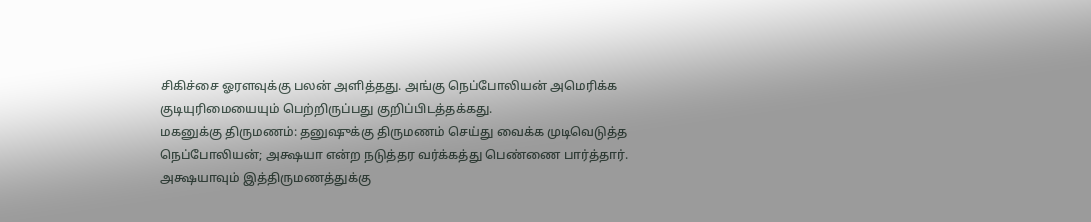சிகிச்சை ஓரளவுக்கு பலன் அளித்தது. அங்கு நெப்போலியன் அமெரிக்க குடியுரிமையையும் பெற்றிருப்பது குறிப்பிடத்தக்கது.
மகனுக்கு திருமணம்: தனுஷுக்கு திருமணம் செய்து வைக்க முடிவெடுத்த நெப்போலியன்; அக்ஷயா என்ற நடுத்தர வர்க்கத்து பெண்ணை பார்த்தார். அக்ஷயாவும் இத்திருமணத்துக்கு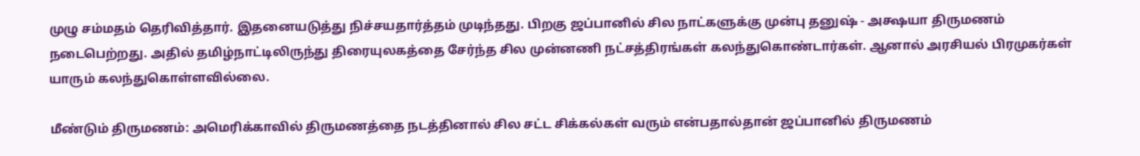முழு சம்மதம் தெரிவித்தார். இதனையடுத்து நிச்சயதார்த்தம் முடிந்தது. பிறகு ஜப்பானில் சில நாட்களுக்கு முன்பு தனுஷ் - அக்ஷயா திருமணம் நடைபெற்றது. அதில் தமிழ்நாட்டிலிருந்து திரையுலகத்தை சேர்ந்த சில முன்னணி நட்சத்திரங்கள் கலந்துகொண்டார்கள். ஆனால் அரசியல் பிரமுகர்கள் யாரும் கலந்துகொள்ளவில்லை.

மீண்டும் திருமணம்: அமெரிக்காவில் திருமணத்தை நடத்தினால் சில சட்ட சிக்கல்கள் வரும் என்பதால்தான் ஜப்பானில் திருமணம்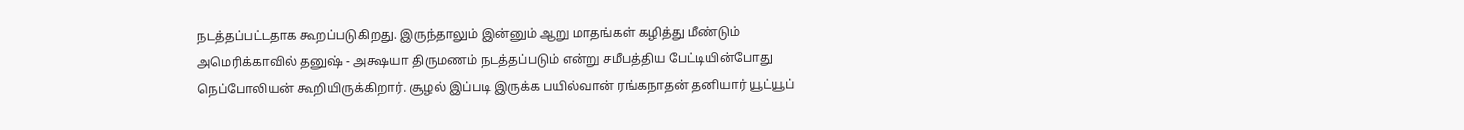நடத்தப்பட்டதாக கூறப்படுகிறது. இருந்தாலும் இன்னும் ஆறு மாதங்கள் கழித்து மீண்டும் அமெரிக்காவில் தனுஷ் - அக்ஷயா திருமணம் நடத்தப்படும் என்று சமீபத்திய பேட்டியின்போது நெப்போலியன் கூறியிருக்கிறார். சூழல் இப்படி இருக்க பயில்வான் ரங்கநாதன் தனியார் யூட்யூப்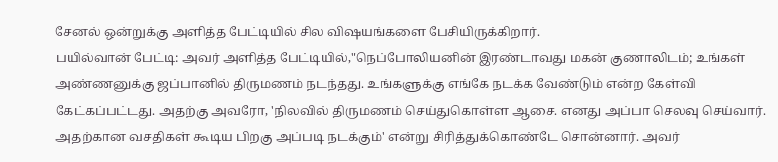சேனல் ஒன்றுக்கு அளித்த பேட்டியில் சில விஷயங்களை பேசியிருக்கிறார்.
பயில்வான் பேட்டி: அவர் அளித்த பேட்டியில்,"நெப்போலியனின் இரண்டாவது மகன் குணாலிடம்; உங்கள் அண்ணனுக்கு ஜப்பானில் திருமணம் நடந்தது. உங்களுக்கு எங்கே நடக்க வேண்டும் என்ற கேள்வி கேட்கப்பட்டது. அதற்கு அவரோ, 'நிலவில் திருமணம் செய்துகொள்ள ஆசை. எனது அப்பா செலவு செய்வார். அதற்கான வசதிகள் கூடிய பிறகு அப்படி நடக்கும்' என்று சிரித்துக்கொண்டே சொன்னார். அவர்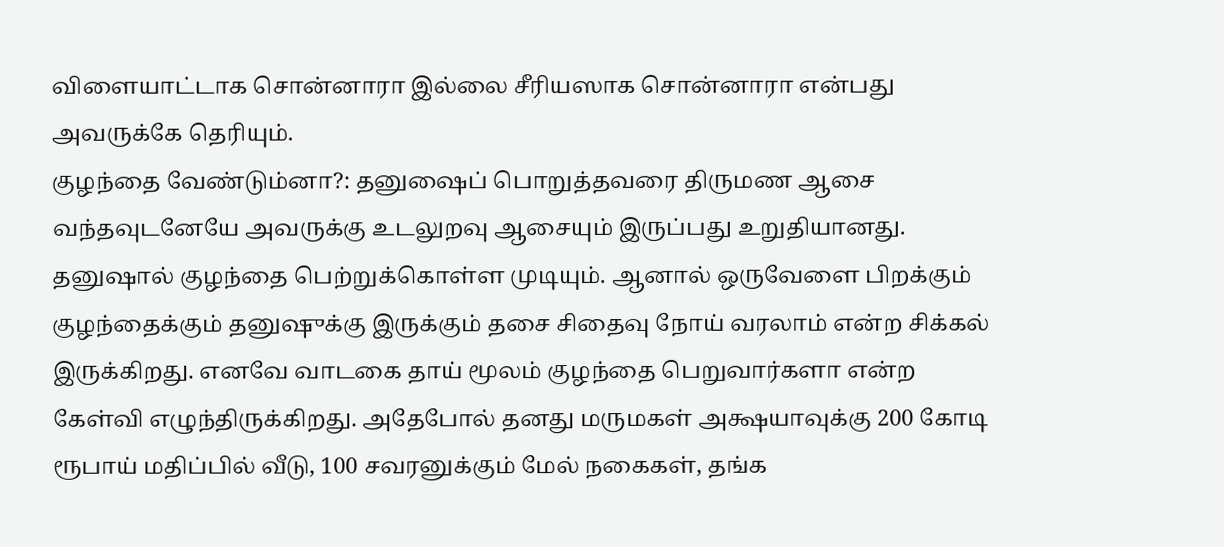விளையாட்டாக சொன்னாரா இல்லை சீரியஸாக சொன்னாரா என்பது அவருக்கே தெரியும்.
குழந்தை வேண்டும்னா?: தனுஷைப் பொறுத்தவரை திருமண ஆசை வந்தவுடனேயே அவருக்கு உடலுறவு ஆசையும் இருப்பது உறுதியானது. தனுஷால் குழந்தை பெற்றுக்கொள்ள முடியும். ஆனால் ஒருவேளை பிறக்கும் குழந்தைக்கும் தனுஷுக்கு இருக்கும் தசை சிதைவு நோய் வரலாம் என்ற சிக்கல் இருக்கிறது. எனவே வாடகை தாய் மூலம் குழந்தை பெறுவார்களா என்ற கேள்வி எழுந்திருக்கிறது. அதேபோல் தனது மருமகள் அக்ஷயாவுக்கு 200 கோடி ரூபாய் மதிப்பில் வீடு, 100 சவரனுக்கும் மேல் நகைகள், தங்க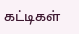கட்டிகள்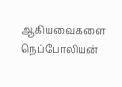ஆகியவைகளை நெப்போலியன்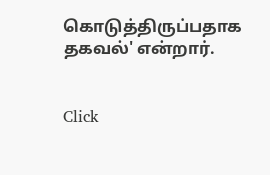கொடுத்திருப்பதாக தகவல்' என்றார்.


Click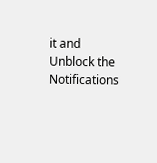it and Unblock the Notifications